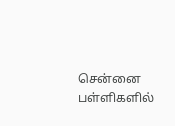சென்னை பள்ளிகளில்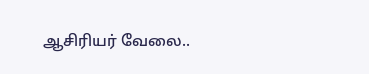ஆசிரியர் வேலை..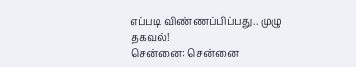எப்படி விண்ணப்பிப்பது.. முழு தகவல்!
சென்னை: சென்னை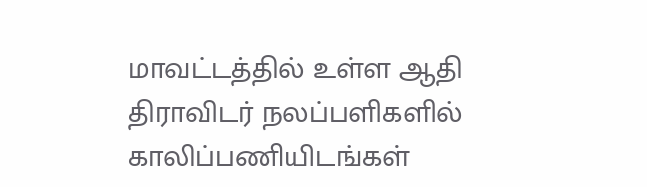மாவட்டத்தில் உள்ள ஆதி திராவிடர் நலப்பளிகளில் காலிப்பணியிடங்கள்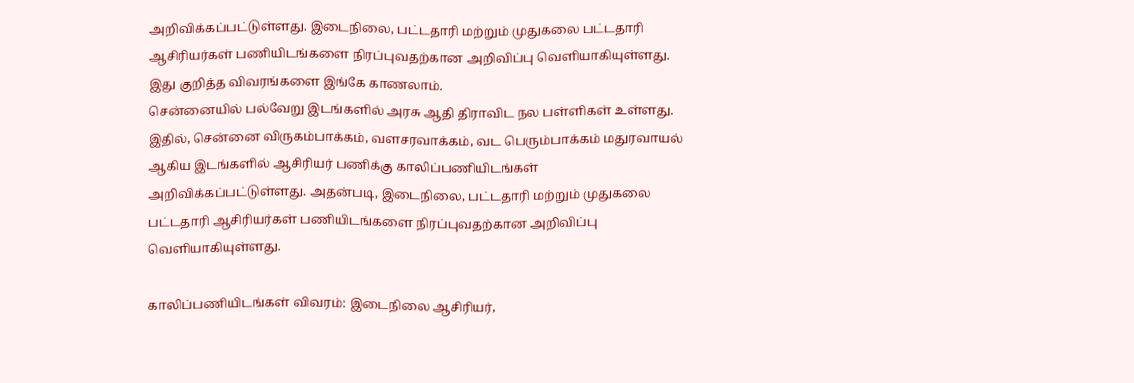அறிவிக்கப்பட்டுள்ளது. இடைநிலை, பட்டதாரி மற்றும் முதுகலை பட்டதாரி ஆசிரியர்கள் பணியிடங்களை நிரப்புவதற்கான அறிவிப்பு வெளியாகியுள்ளது. இது குறித்த விவரங்களை இங்கே காணலாம்.
சென்னையில் பல்வேறு இடங்களில் அரசு ஆதி திராவிட நல பள்ளிகள் உள்ளது. இதில், சென்னை விருகம்பாக்கம், வளசரவாக்கம், வட பெரும்பாக்கம் மதுரவாயல் ஆகிய இடங்களில் ஆசிரியர் பணிக்கு காலிப்பணியிடங்கள் அறிவிக்கப்பட்டுள்ளது. அதன்படி, இடைநிலை, பட்டதாரி மற்றும் முதுகலை பட்டதாரி ஆசிரியர்கள் பணியிடங்களை நிரப்புவதற்கான அறிவிப்பு வெளியாகியுள்ளது.

காலிப்பணியிடங்கள் விவரம்: இடைநிலை ஆசிரியர்,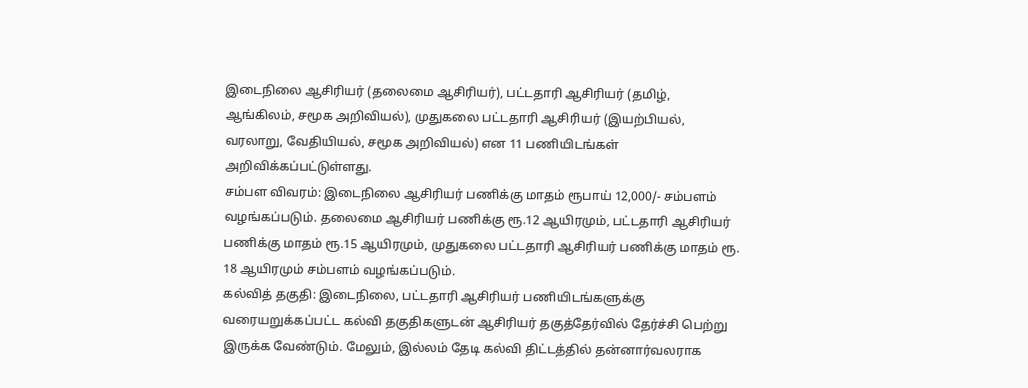இடைநிலை ஆசிரியர் (தலைமை ஆசிரியர்), பட்டதாரி ஆசிரியர் (தமிழ், ஆங்கிலம், சமூக அறிவியல்), முதுகலை பட்டதாரி ஆசிரியர் (இயற்பியல், வரலாறு, வேதியியல், சமூக அறிவியல்) என 11 பணியிடங்கள் அறிவிக்கப்பட்டுள்ளது.
சம்பள விவரம்: இடைநிலை ஆசிரியர் பணிக்கு மாதம் ரூபாய் 12,000/- சம்பளம் வழங்கப்படும். தலைமை ஆசிரியர் பணிக்கு ரூ.12 ஆயிரமும், பட்டதாரி ஆசிரியர் பணிக்கு மாதம் ரூ.15 ஆயிரமும், முதுகலை பட்டதாரி ஆசிரியர் பணிக்கு மாதம் ரூ. 18 ஆயிரமும் சம்பளம் வழங்கப்படும்.
கல்வித் தகுதி: இடைநிலை, பட்டதாரி ஆசிரியர் பணியிடங்களுக்கு வரையறுக்கப்பட்ட கல்வி தகுதிகளுடன் ஆசிரியர் தகுத்தேர்வில் தேர்ச்சி பெற்று இருக்க வேண்டும். மேலும், இல்லம் தேடி கல்வி திட்டத்தில் தன்னார்வலராக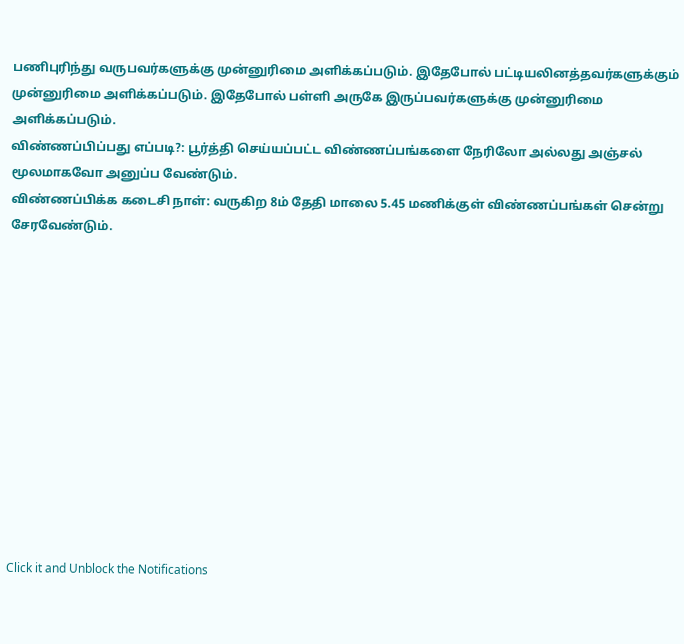பணிபுரிந்து வருபவர்களுக்கு முன்னுரிமை அளிக்கப்படும். இதேபோல் பட்டியலினத்தவர்களுக்கும் முன்னுரிமை அளிக்கப்படும். இதேபோல் பள்ளி அருகே இருப்பவர்களுக்கு முன்னுரிமை அளிக்கப்படும்.
விண்ணப்பிப்பது எப்படி?: பூர்த்தி செய்யப்பட்ட விண்ணப்பங்களை நேரிலோ அல்லது அஞ்சல் மூலமாகவோ அனுப்ப வேண்டும்.
விண்ணப்பிக்க கடைசி நாள்: வருகிற 8ம் தேதி மாலை 5.45 மணிக்குள் விண்ணப்பங்கள் சென்று சேரவேண்டும்.












Click it and Unblock the Notifications